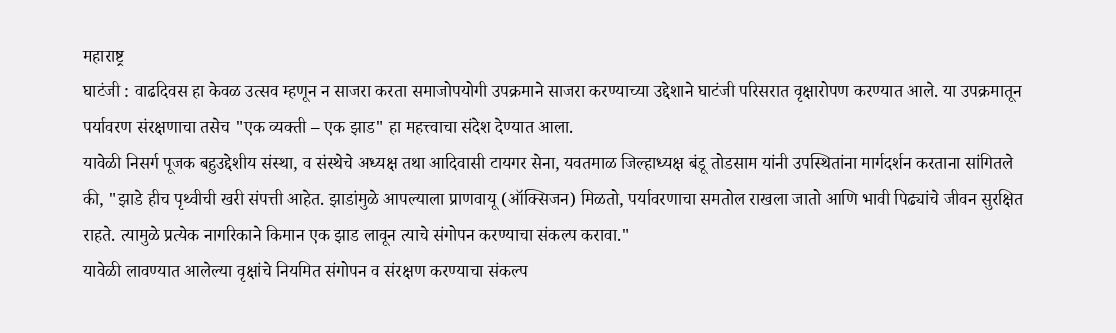महाराष्ट्र
घाटंजी : वाढदिवस हा केवळ उत्सव म्हणून न साजरा करता समाजोपयोगी उपक्रमाने साजरा करण्याच्या उद्देशाने घाटंजी परिसरात वृक्षारोपण करण्यात आले. या उपक्रमातून पर्यावरण संरक्षणाचा तसेच "एक व्यक्ती – एक झाड" हा महत्त्वाचा संदेश देण्यात आला.
यावेळी निसर्ग पूजक बहुउद्देशीय संस्था, व संस्थेचे अध्यक्ष तथा आदिवासी टायगर सेना, यवतमाळ जिल्हाध्यक्ष बंडू तोडसाम यांनी उपस्थितांना मार्गदर्शन करताना सांगितले की, "झाडे हीच पृथ्वीची खरी संपत्ती आहेत. झाडांमुळे आपल्याला प्राणवायू (ऑक्सिजन) मिळतो, पर्यावरणाचा समतोल राखला जातो आणि भावी पिढ्यांचे जीवन सुरक्षित राहते. त्यामुळे प्रत्येक नागरिकाने किमान एक झाड लावून त्याचे संगोपन करण्याचा संकल्प करावा."
यावेळी लावण्यात आलेल्या वृक्षांचे नियमित संगोपन व संरक्षण करण्याचा संकल्प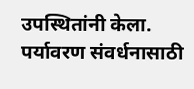उपस्थितांनी केला. पर्यावरण संवर्धनासाठी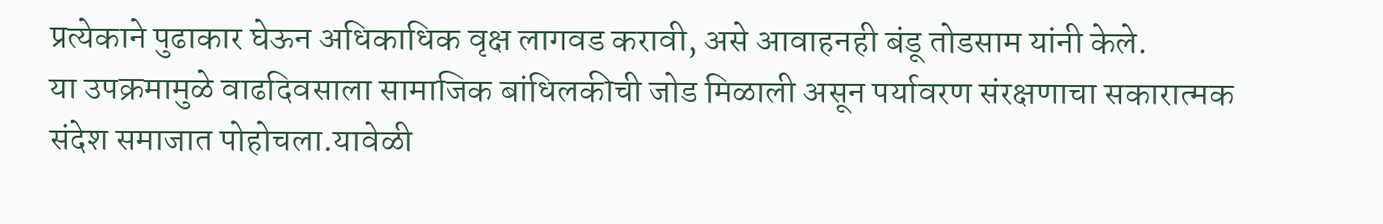प्रत्येकाने पुढाकार घेऊन अधिकाधिक वृक्ष लागवड करावी, असे आवाहनही बंडू तोडसाम यांनी केले.
या उपक्रमामुळे वाढदिवसाला सामाजिक बांधिलकीची जोड मिळाली असून पर्यावरण संरक्षणाचा सकारात्मक संदेश समाजात पोहोचला.यावेळी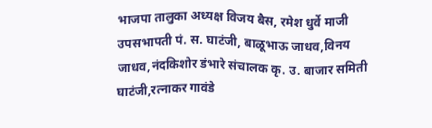भाजपा तालुका अध्यक्ष विजय बैस, रमेश धुर्वे माजी उपसभापती पं. स. घाटंजी, बाळूभाऊ जाधव,विनय जाधव,नंदकिशोर डंभारे संचालक कृ. उ. बाजार समिती घाटंजी,रत्नाकर गावंडे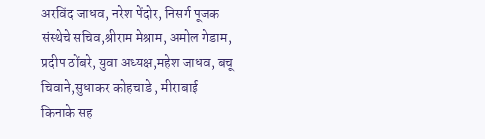अरविंद जाधव, नरेश पेंदोर, निसर्ग पूजक संस्थेचे सचिव,श्रीराम मेश्राम, अमोल गेडाम, प्रदीप ठोंबरे, युवा अध्यक्ष,महेश जाधव, बचू चिवाने,सुधाकर कोहचाडे , मीराबाई किनाके सह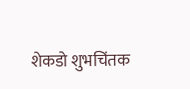शेकडो शुभचिंतक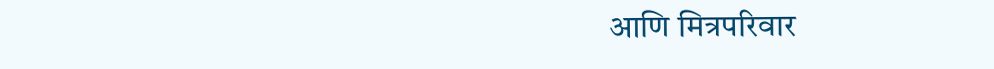आणि मित्रपरिवार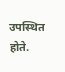उपस्थित होते.